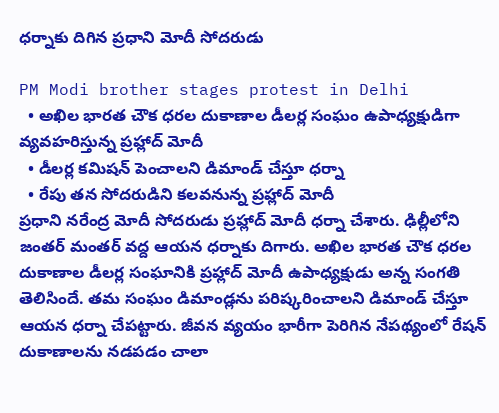ధర్నాకు దిగిన ప్రధాని మోదీ సోదరుడు

PM Modi brother stages protest in Delhi
  • అఖిల భారత చౌక ధరల దుకాణాల డీలర్ల సంఘం ఉపాధ్యక్షుడిగా వ్యవహరిస్తున్న ప్రహ్లాద్ మోదీ
  • డీలర్ల కమిషన్ పెంచాలని డిమాండ్ చేస్తూ ధర్నా
  • రేపు తన సోదరుడిని కలవనున్న ప్రహ్లాద్ మోదీ
ప్రధాని నరేంద్ర మోదీ సోదరుడు ప్రహ్లాద్ మోదీ ధర్నా చేశారు. ఢిల్లీలోని జంతర్ మంతర్ వద్ద ఆయన ధర్నాకు దిగారు. అఖిల భారత చౌక ధరల దుకాణాల డీలర్ల సంఘానికి ప్రహ్లాద్ మోదీ ఉపాధ్యక్షుడు అన్న సంగతి తెలిసిందే. తమ సంఘం డిమాండ్లను పరిష్కరించాలని డిమాండ్ చేస్తూ ఆయన ధర్నా చేపట్టారు. జీవన వ్యయం భారీగా పెరిగిన నేపథ్యంలో రేషన్ దుకాణాలను నడపడం చాలా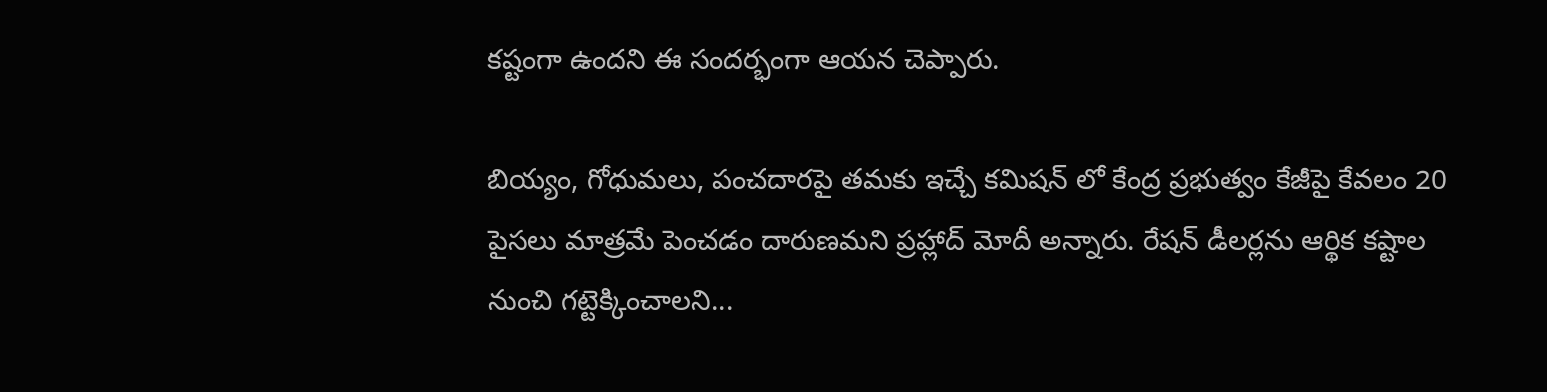కష్టంగా ఉందని ఈ సందర్భంగా ఆయన చెప్పారు.

బియ్యం, గోధుమలు, పంచదారపై తమకు ఇచ్చే కమిషన్ లో కేంద్ర ప్రభుత్వం కేజీపై కేవలం 20 పైసలు మాత్రమే పెంచడం దారుణమని ప్రహ్లాద్ మోదీ అన్నారు. రేషన్ డీలర్లను ఆర్థిక కష్టాల నుంచి గట్టెక్కించాలని...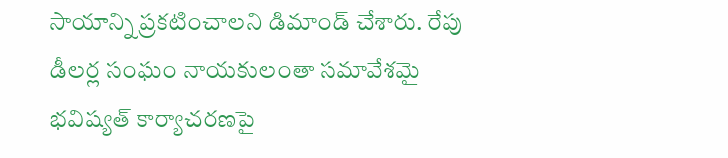సాయాన్ని ప్రకటించాలని డిమాండ్ చేశారు. రేపు డీలర్ల సంఘం నాయకులంతా సమావేశమై భవిష్యత్ కార్యాచరణపై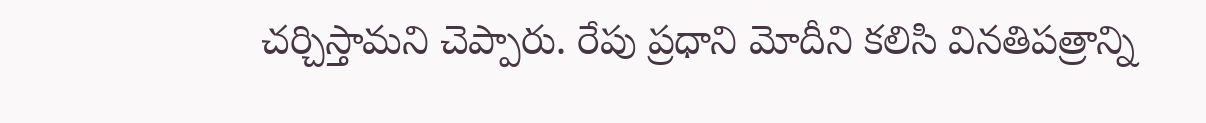చర్చిస్తామని చెప్పారు. రేపు ప్రధాని మోదీని కలిసి వినతిపత్రాన్ని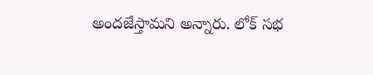అందజేస్తామని అన్నారు. లోక్ సభ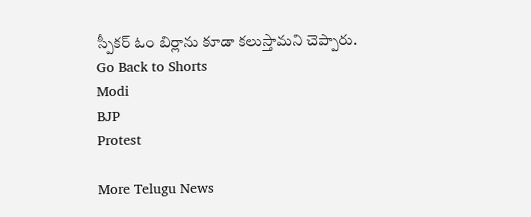స్పీకర్ ఓం బిర్లాను కూడా కలుస్తామని చెప్పారు.
Go Back to Shorts
Modi
BJP
Protest

More Telugu News